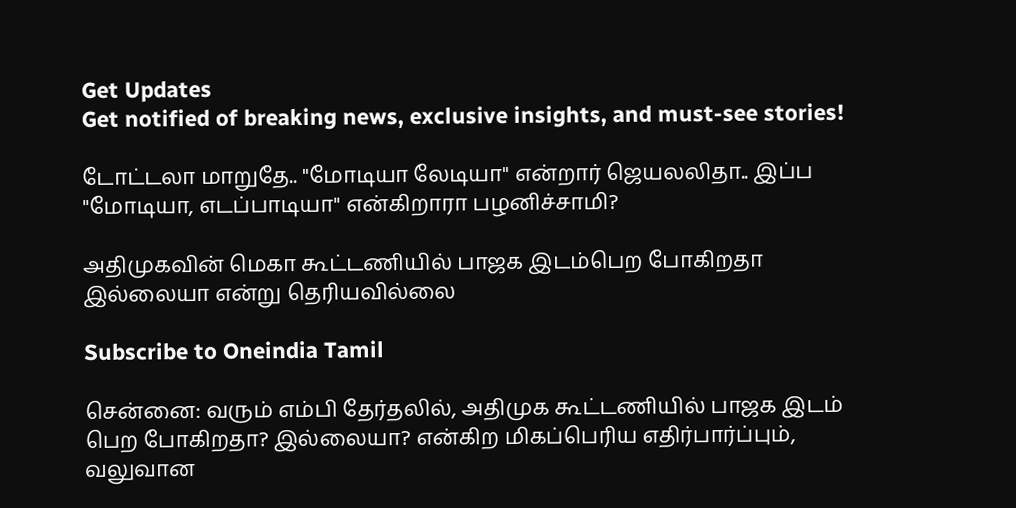Get Updates
Get notified of breaking news, exclusive insights, and must-see stories!

டோட்டலா மாறுதே.. "மோடியா லேடியா" என்றார் ஜெயலலிதா.. இப்ப "மோடியா, எடப்பாடியா" என்கிறாரா பழனிச்சாமி?

அதிமுகவின் மெகா கூட்டணியில் பாஜக இடம்பெற போகிறதா இல்லையா என்று தெரியவில்லை

Subscribe to Oneindia Tamil

சென்னை: வரும் எம்பி தேர்தலில், அதிமுக கூட்டணியில் பாஜக இடம் பெற போகிறதா? இல்லையா? என்கிற மிகப்பெரிய எதிர்பார்ப்பும், வலுவான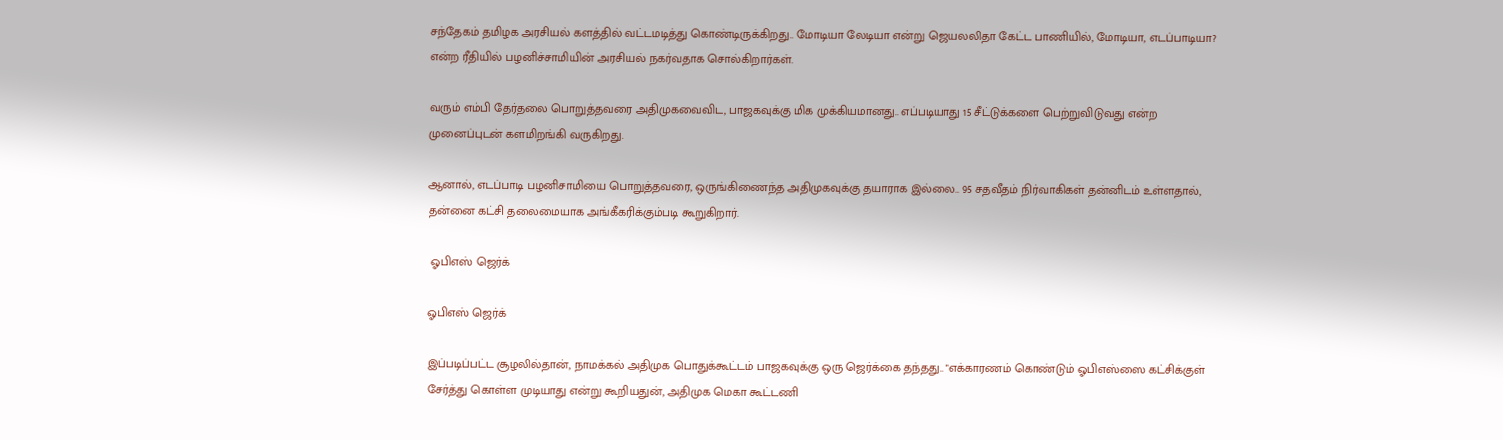சந்தேகம் தமிழக அரசியல் களத்தில் வட்டமடித்து கொண்டிருக்கிறது.. மோடியா லேடியா என்று ஜெயலலிதா கேட்ட பாணியில், மோடியா, எடப்பாடியா? என்ற ரீதியில் பழனிச்சாமியின் அரசியல் நகர்வதாக சொல்கிறார்கள்.

வரும் எம்பி தேர்தலை பொறுத்தவரை அதிமுகவைவிட, பாஜகவுக்கு மிக முக்கியமானது.. எப்படியாது 15 சீட்டுக்களை பெற்றுவிடுவது என்ற முனைப்புடன் களமிறங்கி வருகிறது.

ஆனால், எடப்பாடி பழனிசாமியை பொறுத்தவரை, ஒருங்கிணைந்த அதிமுகவுக்கு தயாராக இல்லை.. 95 சதவீதம் நிர்வாகிகள் தன்னிடம் உள்ளதால், தன்னை கட்சி தலைமையாக அங்கீகரிக்கும்படி கூறுகிறார்.

 ஓபிஎஸ் ஜெர்க்

ஓபிஎஸ் ஜெர்க்

இப்படிப்பட்ட சூழலில்தான், நாமக்கல் அதிமுக பொதுக்கூட்டம் பாஜகவுக்கு ஒரு ஜெர்க்கை தந்தது.. "எக்காரணம் கொண்டும் ஓபிஎஸ்ஸை கட்சிக்குள் சேர்த்து கொள்ள முடியாது என்று கூறியதுன், அதிமுக மெகா கூட்டணி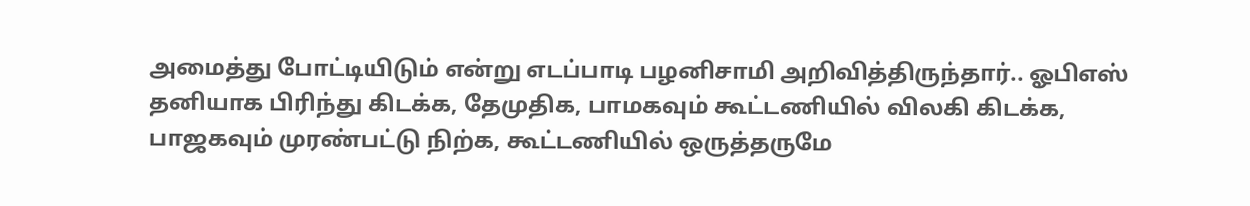அமைத்து போட்டியிடும் என்று எடப்பாடி பழனிசாமி அறிவித்திருந்தார்.. ஓபிஎஸ் தனியாக பிரிந்து கிடக்க, தேமுதிக, பாமகவும் கூட்டணியில் விலகி கிடக்க, பாஜகவும் முரண்பட்டு நிற்க, கூட்டணியில் ஒருத்தருமே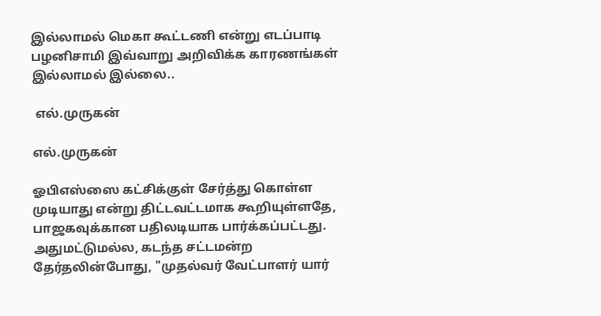இல்லாமல் மெகா கூட்டணி என்று எடப்பாடி பழனிசாமி இவ்வாறு அறிவிக்க காரணங்கள் இல்லாமல் இல்லை..

 எல்.முருகன்

எல்.முருகன்

ஓபிஎஸ்ஸை கட்சிக்குள் சேர்த்து கொள்ள முடியாது என்று திட்டவட்டமாக கூறியுள்ளதே, பாஜகவுக்கான பதிலடியாக பார்க்கப்பட்டது. அதுமட்டுமல்ல, கடந்த சட்டமன்ற தேர்தலின்போது, "முதல்வர் வேட்பாளர் யார்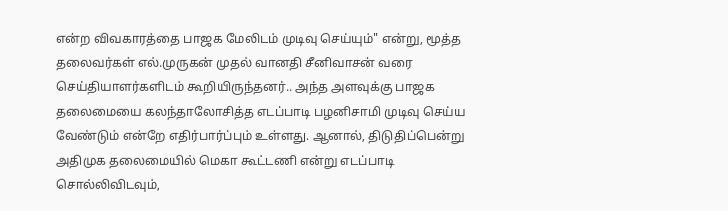என்ற விவகாரத்தை பாஜக மேலிடம் முடிவு செய்யும்" என்று, மூத்த தலைவர்கள் எல்.முருகன் முதல் வானதி சீனிவாசன் வரை செய்தியாளர்களிடம் கூறியிருந்தனர்.. அந்த அளவுக்கு பாஜக தலைமையை கலந்தாலோசித்த எடப்பாடி பழனிசாமி முடிவு செய்ய வேண்டும் என்றே எதிர்பார்ப்பும் உள்ளது. ஆனால், திடுதிப்பென்று அதிமுக தலைமையில் மெகா கூட்டணி என்று எடப்பாடி சொல்லிவிடவும்,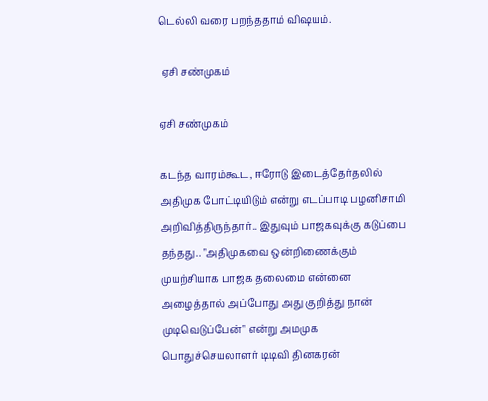டெல்லி வரை பறந்ததாம் விஷயம்.

 ஏசி சண்முகம்

ஏசி சண்முகம்

கடந்த வாரம்கூட, ஈரோடு இடைத்தேர்தலில் அதிமுக போட்டியிடும் என்று எடப்பாடி பழனிசாமி அறிவித்திருந்தார்.. இதுவும் பாஜகவுக்கு கடுப்பை தந்தது.. "அதிமுகவை ஒன்றிணைக்கும் முயற்சியாக பாஜக தலைமை என்னை அழைத்தால் அப்போது அது குறித்து நான் முடிவெடுப்பேன்" என்று அமமுக பொதுச்செயலாளர் டிடிவி தினகரன்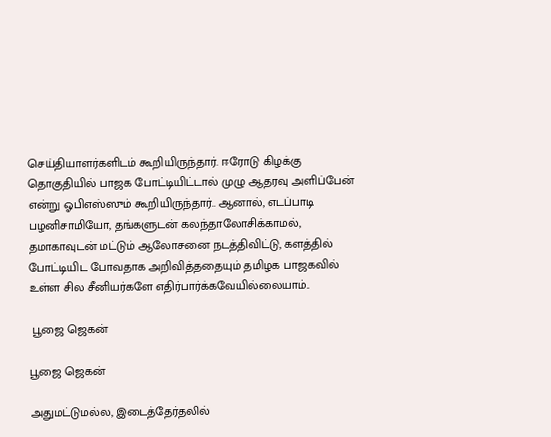செய்தியாளர்களிடம் கூறியிருந்தார். ஈரோடு கிழக்கு தொகுதியில் பாஜக போட்டியிட்டால் முழு ஆதரவு அளிப்பேன் என்று ஓபிஎஸ்ஸும் கூறியிருந்தார்.. ஆனால், எடப்பாடி பழனிசாமியோ, தங்களுடன் கலந்தாலோசிக்காமல், தமாகாவுடன் மட்டும் ஆலோசனை நடத்திவிட்டு, களத்தில் போட்டியிட போவதாக அறிவித்ததையும் தமிழக பாஜகவில் உள்ள சில சீனியர்களே எதிர்பார்க்கவேயில்லையாம்..

 பூஜை ஜெகன்

பூஜை ஜெகன்

அதுமட்டுமல்ல, இடைத்தேர்தலில்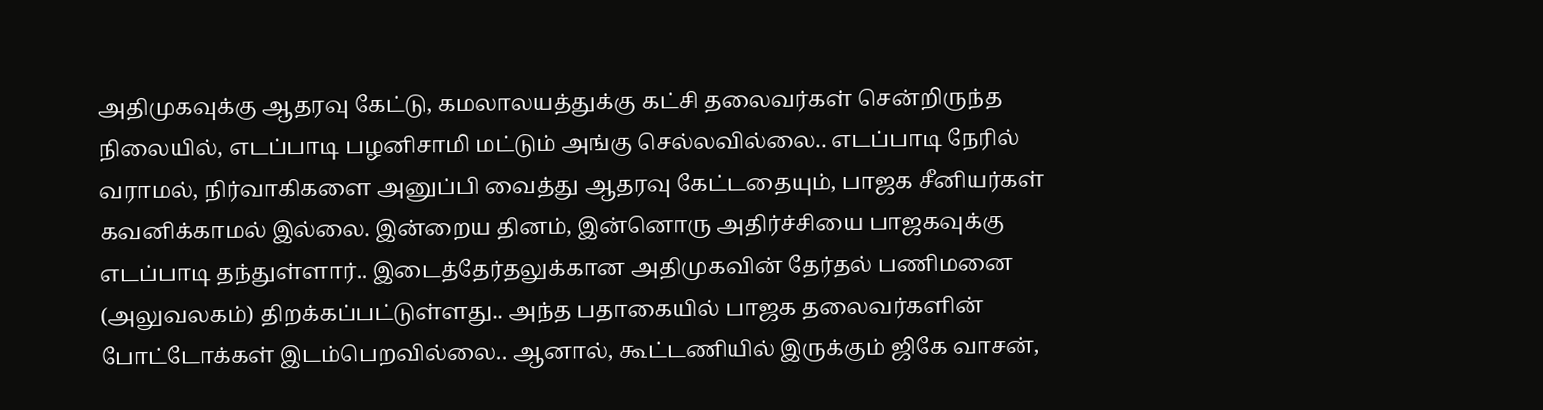அதிமுகவுக்கு ஆதரவு கேட்டு, கமலாலயத்துக்கு கட்சி தலைவர்கள் சென்றிருந்த நிலையில், எடப்பாடி பழனிசாமி மட்டும் அங்கு செல்லவில்லை.. எடப்பாடி நேரில் வராமல், நிர்வாகிகளை அனுப்பி வைத்து ஆதரவு கேட்டதையும், பாஜக சீனியர்கள் கவனிக்காமல் இல்லை. இன்றைய தினம், இன்னொரு அதிர்ச்சியை பாஜகவுக்கு எடப்பாடி தந்துள்ளார்.. இடைத்தேர்தலுக்கான அதிமுகவின் தேர்தல் பணிமனை (அலுவலகம்) திறக்கப்பட்டுள்ளது.. அந்த பதாகையில் பாஜக தலைவர்களின் போட்டோக்கள் இடம்பெறவில்லை.. ஆனால், கூட்டணியில் இருக்கும் ஜிகே வாசன்,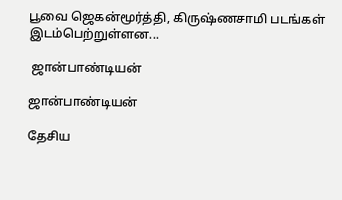பூவை ஜெகன்மூர்த்தி, கிருஷ்ணசாமி படங்கள் இடம்பெற்றுள்ளன...

 ஜான்பாண்டியன்

ஜான்பாண்டியன்

தேசிய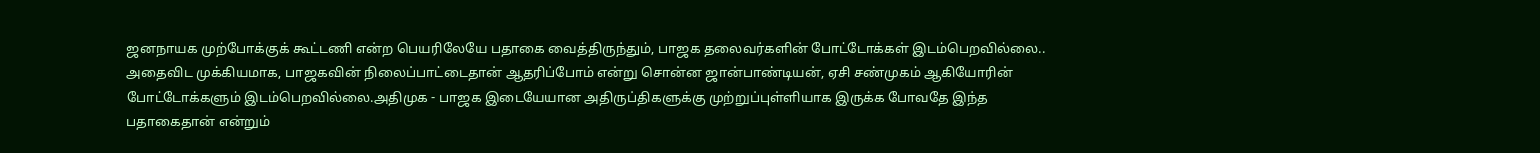ஜனநாயக முற்போக்குக் கூட்டணி என்ற பெயரிலேயே பதாகை வைத்திருந்தும், பாஜக தலைவர்களின் போட்டோக்கள் இடம்பெறவில்லை.. அதைவிட முக்கியமாக, பாஜகவின் நிலைப்பாட்டைதான் ஆதரிப்போம் என்று சொன்ன ஜான்பாண்டியன், ஏசி சண்முகம் ஆகியோரின் போட்டோக்களும் இடம்பெறவில்லை.அதிமுக - பாஜக இடையேயான அதிருப்திகளுக்கு முற்றுப்புள்ளியாக இருக்க போவதே இந்த பதாகைதான் என்றும்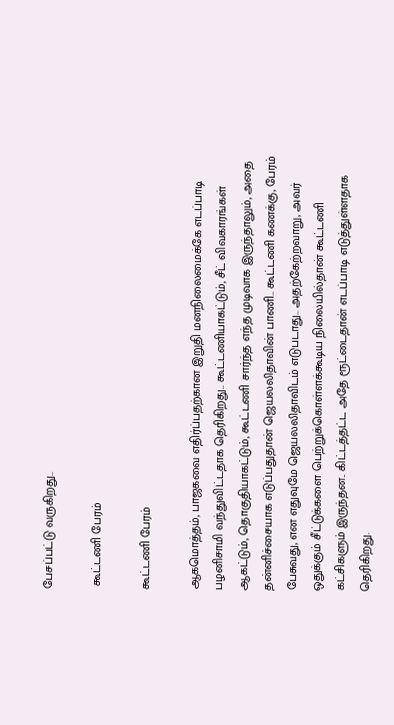பேசப்பட்டு வருகிறது..

 கூட்டணி பேரம்

கூட்டணி பேரம்

ஆகமொத்தம், பாஜகவை எதிர்ப்பதற்கான இறுதி மனநிலைமைக்கே எடப்பாடி பழனிசாமி வந்துவிட்டதாக தெரிகிறது.. கூட்டணியாகட்டும், சீட் விவகாரங்கள் ஆகட்டும், தொகுதியாகட்டும், கூட்டணி சார்ந்த எந்த முடிவாக இருந்தாலும், அதை தன்னிச்சையாக எடுப்பதுதான் ஜெயலலிதாவின் பாணி.. கூட்டணி கணக்கு, பேரம் பேசுவது, என எதுவுமே ஜெயலலிதாவிடம் எடுபடாது.. அதற்கேற்றவாறு, அவர் ஒதுக்கும் சீட்டுக்களை பெற்றுக்கொள்ளக்கூடிய நிலையில்தான் கூட்டணி கட்சிகளும் இருந்தன.. கிட்டத்தட்ட அதே ரூட்டைதான் எடப்பாடி எடுத்துள்ளதாக தெரிகிறது.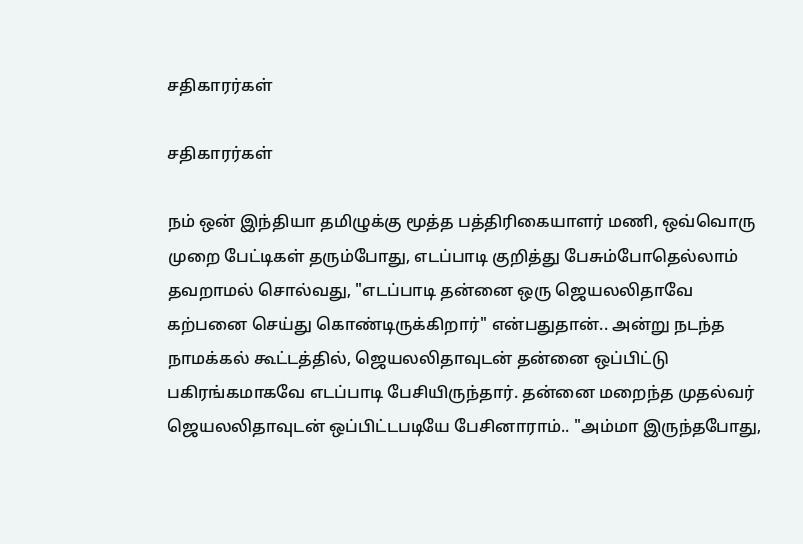சதிகாரர்கள்

சதிகாரர்கள்

நம் ஒன் இந்தியா தமிழுக்கு மூத்த பத்திரிகையாளர் மணி, ஒவ்வொரு முறை பேட்டிகள் தரும்போது, எடப்பாடி குறித்து பேசும்போதெல்லாம் தவறாமல் சொல்வது, "எடப்பாடி தன்னை ஒரு ஜெயலலிதாவே கற்பனை செய்து கொண்டிருக்கிறார்" என்பதுதான்.. அன்று நடந்த நாமக்கல் கூட்டத்தில், ஜெயலலிதாவுடன் தன்னை ஒப்பிட்டு பகிரங்கமாகவே எடப்பாடி பேசியிருந்தார். தன்னை மறைந்த முதல்வர் ஜெயலலிதாவுடன் ஒப்பிட்டபடியே பேசினாராம்.. "அம்மா இருந்தபோது,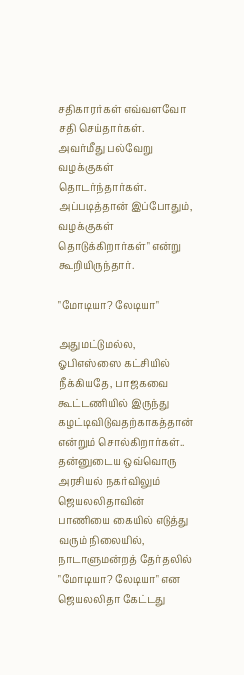சதிகாரர்கள் எவ்வளவோ சதி செய்தார்கள். அவர்மீது பல்வேறு வழக்குகள் தொடர்ந்தார்கள். அப்படித்தான் இப்போதும், வழக்குகள் தொடுக்கிறார்கள்" என்று கூறியிருந்தார்.

"மோடியா? லேடியா"

அதுமட்டுமல்ல, ஓபிஎஸ்ஸை கட்சியில் நீக்கியதே, பாஜகவை கூட்டணியில் இருந்து கழட்டிவிடுவதற்காகத்தான் என்றும் சொல்கிறார்கள்.. தன்னுடைய ஒவ்வொரு அரசியல் நகர்விலும் ஜெயலலிதாவின் பாணியை கையில் எடுத்து வரும் நிலையில், நாடாளுமன்றத் தேர்தலில் "மோடியா? லேடியா" என ஜெயலலிதா கேட்டது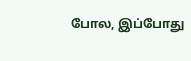போல, இப்போது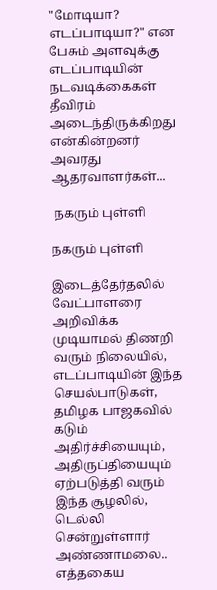"மோடியா? எடப்பாடியா?" என பேசும் அளவுக்கு எடப்பாடியின் நடவடிக்கைகள் தீவிரம் அடைந்திருக்கிறது என்கின்றனர் அவரது ஆதரவாளர்கள்...

 நகரும் புள்ளி

நகரும் புள்ளி

இடைத்தேர்தலில் வேட்பாளரை அறிவிக்க முடியாமல் திணறி வரும் நிலையில், எடப்பாடியின் இந்த செயல்பாடுகள், தமிழக பாஜகவில் கடும் அதிர்ச்சியையும், அதிருப்தியையும் ஏற்படுத்தி வரும் இந்த சூழலில், டெல்லி சென்றுள்ளார் அண்ணாமலை.. எத்தகைய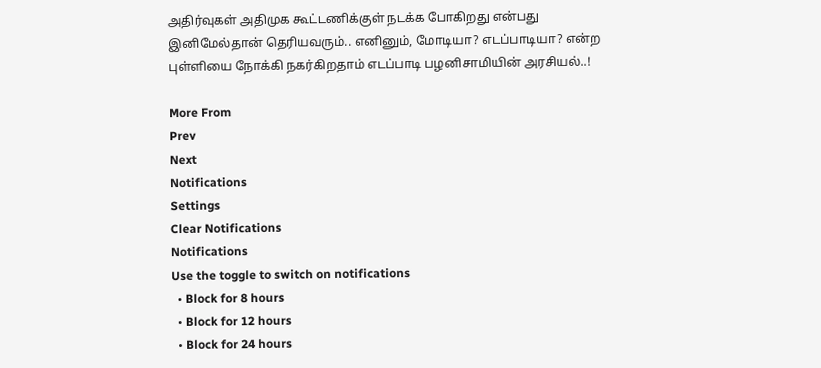அதிர்வுகள் அதிமுக கூட்டணிக்குள் நடக்க போகிறது என்பது இனிமேல்தான் தெரியவரும்.. எனினும், மோடியா? எடப்பாடியா? என்ற புள்ளியை நோக்கி நகர்கிறதாம் எடப்பாடி பழனிசாமியின் அரசியல்..!

More From
Prev
Next
Notifications
Settings
Clear Notifications
Notifications
Use the toggle to switch on notifications
  • Block for 8 hours
  • Block for 12 hours
  • Block for 24 hours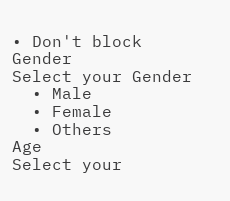• Don't block
Gender
Select your Gender
  • Male
  • Female
  • Others
Age
Select your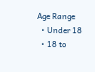Age Range
  • Under 18
  • 18 to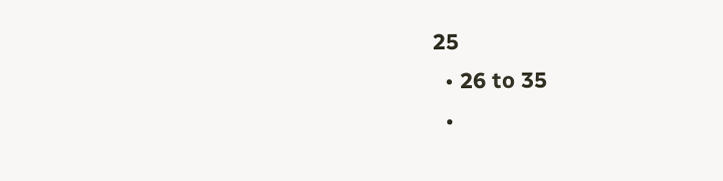25
  • 26 to 35
  •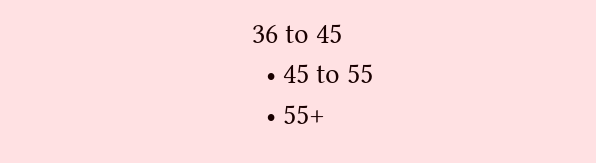36 to 45
  • 45 to 55
  • 55+